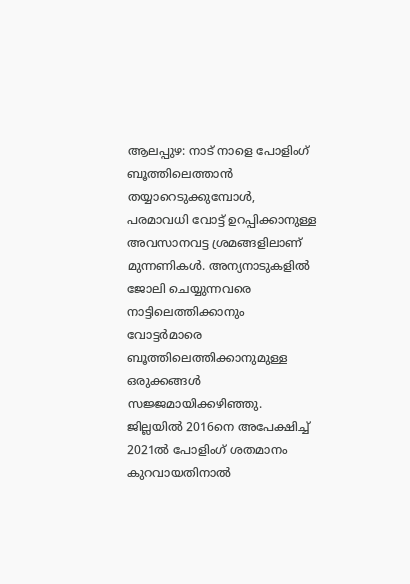ആലപ്പുഴ: നാട് നാളെ പോളിംഗ് ബൂത്തിലെത്താൻ തയ്യാറെടുക്കുമ്പോൾ, പരമാവധി വോട്ട് ഉറപ്പിക്കാനുള്ള അവസാനവട്ട ശ്രമങ്ങളിലാണ് മുന്നണികൾ. അന്യനാടുകളിൽ ജോലി ചെയ്യുന്നവരെ നാട്ടിലെത്തിക്കാനും വോട്ടർമാരെ ബൂത്തിലെത്തിക്കാനുമുള്ള
ഒരുക്കങ്ങൾ സജ്ജമായിക്കഴിഞ്ഞു. ജില്ലയിൽ 2016നെ അപേക്ഷിച്ച് 2021ൽ പോളിംഗ് ശതമാനം കുറവായതിനാൽ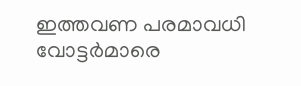ഇത്തവണ പരമാവധി വോട്ടർമാരെ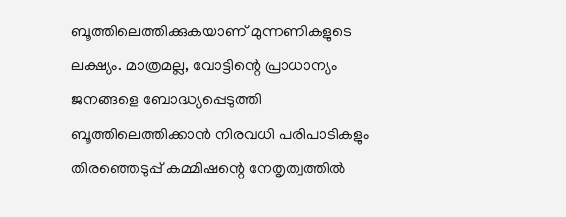ബൂത്തിലെത്തിക്കുകയാണ് മുന്നണികളുടെ ലക്ഷ്യം. മാത്രമല്ല, വോട്ടിന്റെ പ്രാധാന്യം ജനങ്ങളെ ബോദ്ധ്യപ്പെടുത്തി ബൂത്തിലെത്തിക്കാൻ നിരവധി പരിപാടികളും തിരഞ്ഞെടുപ്പ് കമ്മിഷന്റെ നേതൃത്വത്തിൽ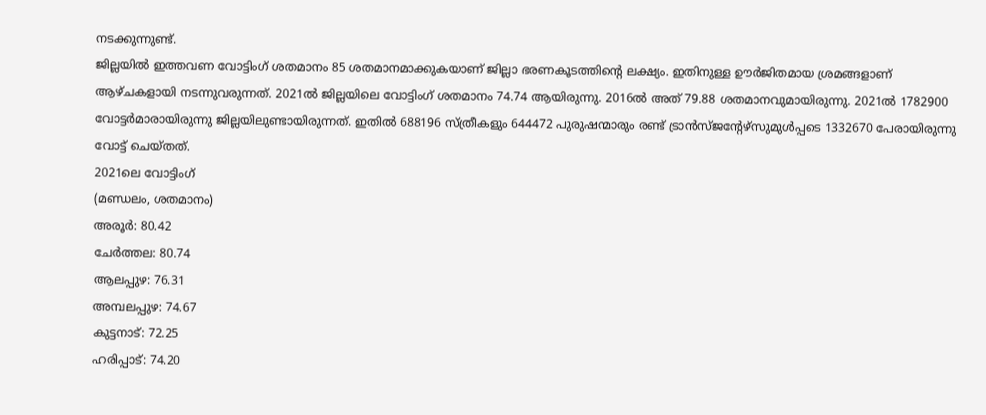നടക്കുന്നുണ്ട്.
ജില്ലയിൽ ഇത്തവണ വോട്ടിംഗ് ശതമാനം 85 ശതമാനമാക്കുകയാണ് ജില്ലാ ഭരണകൂടത്തിന്റെ ലക്ഷ്യം. ഇതിനുള്ള ഊർജിതമായ ശ്രമങ്ങളാണ് ആഴ്ചകളായി നടന്നുവരുന്നത്. 2021ൽ ജില്ലയിലെ വോട്ടിംഗ് ശതമാനം 74.74 ആയിരുന്നു. 2016ൽ അത് 79.88 ശതമാനവുമായിരുന്നു. 2021ൽ 1782900 വോട്ടർമാരായിരുന്നു ജില്ലയിലുണ്ടായിരുന്നത്. ഇതിൽ 688196 സ്ത്രീകളും 644472 പുരുഷന്മാരും രണ്ട് ട്രാൻസ്ജന്റേഴ്സുമുൾപ്പടെ 1332670 പേരായിരുന്നു വോട്ട് ചെയ്തത്.
2021ലെ വോട്ടിംഗ്
(മണ്ഡലം, ശതമാനം)
അരൂർ: 80.42
ചേർത്തല: 80.74
ആലപ്പുഴ: 76.31
അമ്പലപ്പുഴ: 74.67
കുട്ടനാട്: 72.25
ഹരിപ്പാട്: 74.20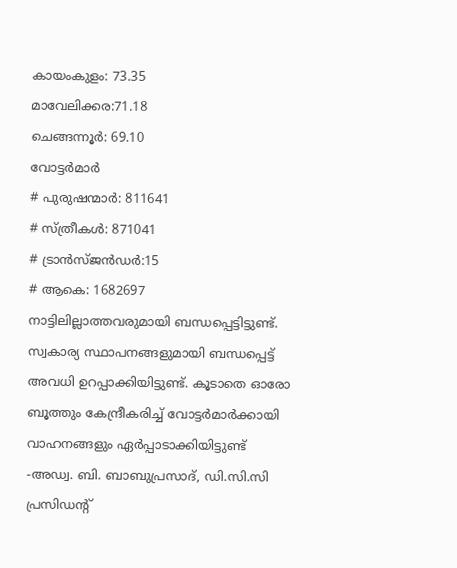കായംകുളം: 73.35
മാവേലിക്കര:71.18
ചെങ്ങന്നൂർ: 69.10
വോട്ടർമാർ
# പുരുഷന്മാർ: 811641
# സ്ത്രീകൾ: 871041
# ട്രാൻസ്ജൻഡർ:15
# ആകെ: 1682697
നാട്ടിലില്ലാത്തവരുമായി ബന്ധപ്പെട്ടിട്ടുണ്ട്. സ്വകാര്യ സ്ഥാപനങ്ങളുമായി ബന്ധപ്പെട്ട് അവധി ഉറപ്പാക്കിയിട്ടുണ്ട്. കൂടാതെ ഓരോ ബൂത്തും കേന്ദ്രീകരിച്ച് വോട്ടർമാർക്കായി വാഹനങ്ങളും ഏർപ്പാടാക്കിയിട്ടുണ്ട്
-അഡ്വ. ബി. ബാബുപ്രസാദ്, ഡി.സി.സി പ്രസിഡന്റ്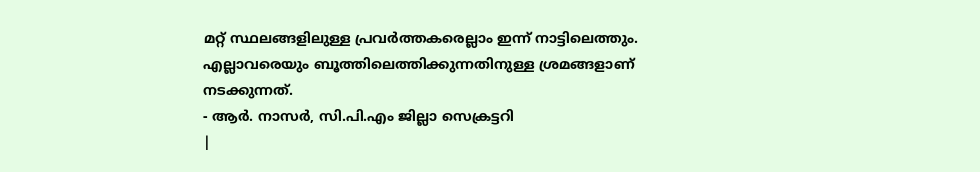മറ്റ് സ്ഥലങ്ങളിലുള്ള പ്രവർത്തകരെല്ലാം ഇന്ന് നാട്ടിലെത്തും. എല്ലാവരെയും ബൂത്തിലെത്തിക്കുന്നതിനുള്ള ശ്രമങ്ങളാണ് നടക്കുന്നത്.
- ആർ. നാസർ, സി.പി.എം ജില്ലാ സെക്രട്ടറി
|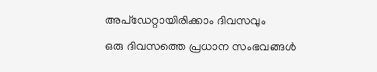അപ്ഡേറ്റായിരിക്കാം ദിവസവും
ഒരു ദിവസത്തെ പ്രധാന സംഭവങ്ങൾ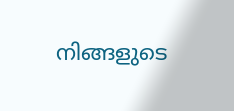നിങ്ങളുടെ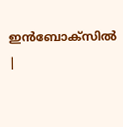ഇൻബോക്സിൽ |